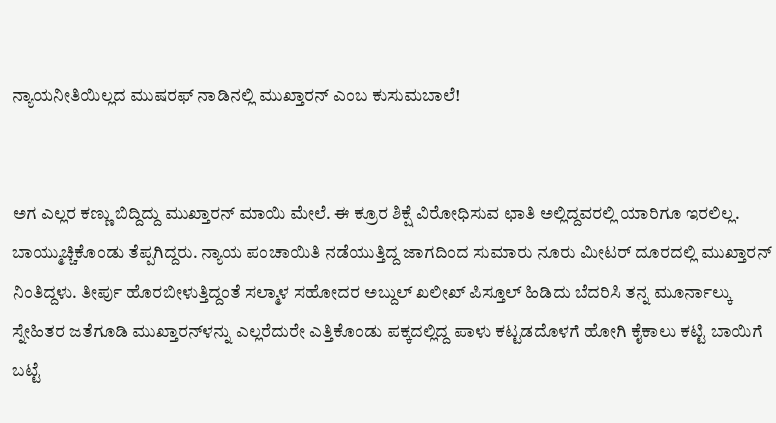ನ್ಯಾಯನೀತಿಯಿಲ್ಲದ ಮುಷರಫ್‌ ನಾಡಿನಲ್ಲಿ ಮುಖ್ತಾರನ್‌ ಎಂಬ ಕುಸುಮಬಾಲೆ!


ಅಗ ಎಲ್ಲರ ಕಣ್ಣು ಬಿದ್ದಿದ್ದು ಮುಖ್ತಾರನ್‌ ಮಾಯಿ ಮೇಲೆ. ಈ ಕ್ರೂರ ಶಿಕ್ಷೆ ವಿರೋಧಿಸುವ ಛಾತಿ ಅಲ್ಲಿದ್ದವರಲ್ಲಿ ಯಾರಿಗೂ ಇರಲಿಲ್ಲ. ಬಾಯ್ಮುಚ್ಚಿಕೊಂಡು ತೆಪ್ಪಗಿದ್ದರು. ನ್ಯಾಯ ಪಂಚಾಯಿತಿ ನಡೆಯುತ್ತಿದ್ದ ಜಾಗದಿಂದ ಸುಮಾರು ನೂರು ಮೀಟರ್‌ ದೂರದಲ್ಲಿ ಮುಖ್ತಾರನ್‌ ನಿಂತಿದ್ದಳು. ತೀರ್ಪು ಹೊರಬೀಳುತ್ತಿದ್ದಂತೆ ಸಲ್ಮಾಳ ಸಹೋದರ ಅಬ್ದುಲ್‌ ಖಲೀಖ್‌ ಪಿಸ್ತೂಲ್‌ ಹಿಡಿದು ಬೆದರಿಸಿ ತನ್ನ ಮೂರ್ನಾಲ್ಕು ಸ್ನೇಹಿತರ ಜತೆಗೂಡಿ ಮುಖ್ತಾರನ್‌ಳನ್ನು ಎಲ್ಲರೆದುರೇ ಎತ್ತಿಕೊಂಡು ಪಕ್ಕದಲ್ಲಿದ್ದ ಪಾಳು ಕಟ್ಟಡದೊಳಗೆ ಹೋಗಿ ಕೈಕಾಲು ಕಟ್ಟಿ ಬಾಯಿಗೆ ಬಟ್ಟೆ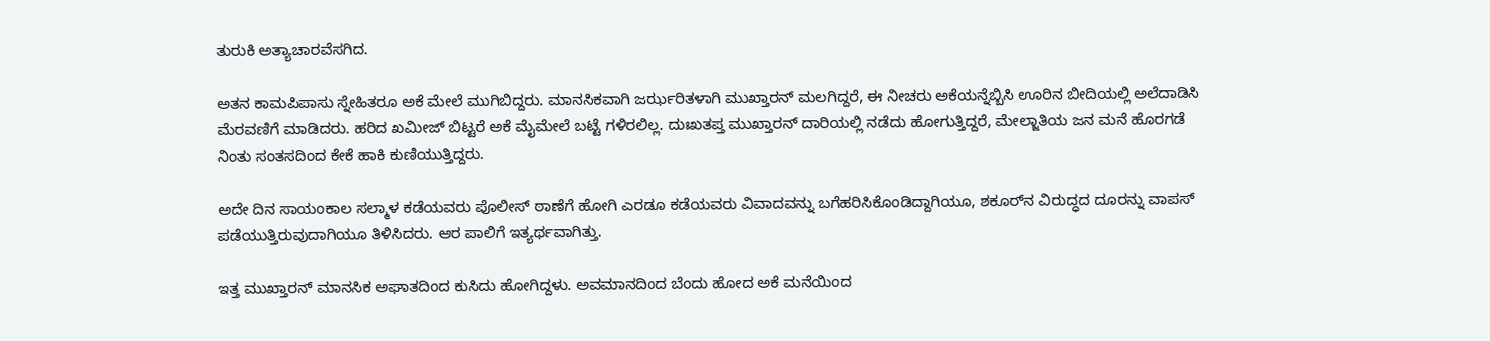ತುರುಕಿ ಅತ್ಯಾಚಾರವೆಸಗಿದ.

ಅತನ ಕಾಮಪಿಪಾಸು ಸ್ನೇಹಿತರೂ ಅಕೆ ಮೇಲೆ ಮುಗಿಬಿದ್ದರು. ಮಾನಸಿಕವಾಗಿ ಜರ್ಝರಿತಳಾಗಿ ಮುಖ್ತಾರನ್‌ ಮಲಗಿದ್ದರೆ, ಈ ನೀಚರು ಅಕೆಯನ್ನೆಬ್ಬಿಸಿ ಊರಿನ ಬೀದಿಯಲ್ಲಿ ಅಲೆದಾಡಿಸಿ ಮೆರವಣಿಗೆ ಮಾಡಿದರು. ಹರಿದ ಖಮೀಜ್‌ ಬಿಟ್ಟರೆ ಅಕೆ ಮೈಮೇಲೆ ಬಟ್ಟೆ ಗಳಿರಲಿಲ್ಲ. ದುಃಖತಪ್ತ ಮುಖ್ತಾರನ್‌ ದಾರಿಯಲ್ಲಿ ನಡೆದು ಹೋಗುತ್ತಿದ್ದರೆ, ಮೇಲ್ಜಾತಿಯ ಜನ ಮನೆ ಹೊರಗಡೆ ನಿಂತು ಸಂತಸದಿಂದ ಕೇಕೆ ಹಾಕಿ ಕುಣಿಯುತ್ತಿದ್ದರು.

ಅದೇ ದಿನ ಸಾಯಂಕಾಲ ಸಲ್ಮಾಳ ಕಡೆಯವರು ಪೊಲೀಸ್‌ ಠಾಣೆಗೆ ಹೋಗಿ ಎರಡೂ ಕಡೆಯವರು ವಿವಾದವನ್ನು ಬಗೆಹರಿಸಿಕೊಂಡಿದ್ದಾಗಿಯೂ, ಶಕೂರ್‌ನ ವಿರುದ್ಧದ ದೂರನ್ನು ವಾಪಸ್‌ ಪಡೆಯುತ್ತಿರುವುದಾಗಿಯೂ ತಿಳಿಸಿದರು. ಆರ ಪಾಲಿಗೆ ಇತ್ಯರ್ಥವಾಗಿತ್ತು.

ಇತ್ತ ಮುಖ್ತಾರನ್‌ ಮಾನಸಿಕ ಅಘಾತದಿಂದ ಕುಸಿದು ಹೋಗಿದ್ದಳು. ಅವಮಾನದಿಂದ ಬೆಂದು ಹೋದ ಅಕೆ ಮನೆಯಿಂದ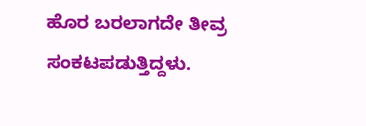ಹೊರ ಬರಲಾಗದೇ ತೀವ್ರ ಸಂಕಟಪಡುತ್ತಿದ್ದಳು.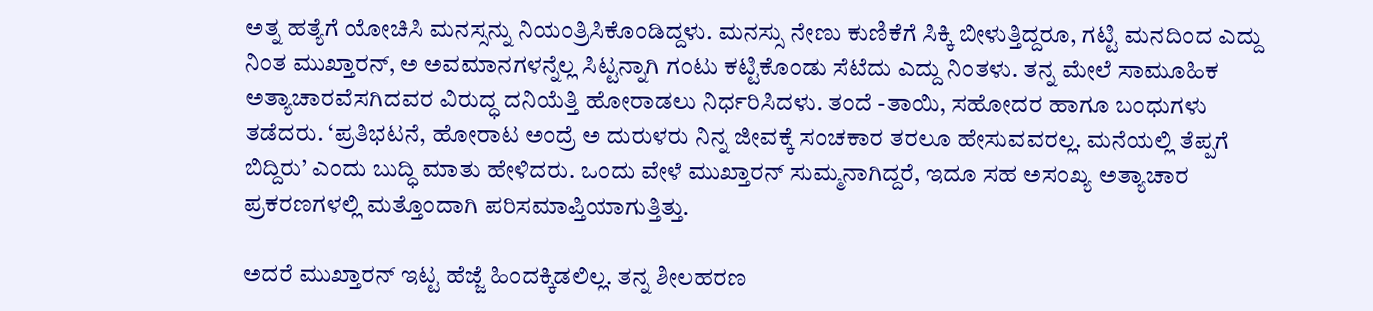ಅತ್ನ ಹತ್ಯೆಗೆ ಯೋಚಿಸಿ ಮನಸ್ಸನ್ನು ನಿಯಂತ್ರಿಸಿಕೊಂಡಿದ್ದಳು. ಮನಸ್ಸು ನೇಣು ಕುಣಿಕೆಗೆ ಸಿಕ್ಕಿ ಬೀಳುತ್ತಿದ್ದರೂ, ಗಟ್ಟಿ ಮನದಿಂದ ಎದ್ದು ನಿಂತ ಮುಖ್ತಾರನ್‌, ಅ ಅವಮಾನಗಳನ್ನೆಲ್ಲ ಸಿಟ್ಟನ್ನಾಗಿ ಗಂಟು ಕಟ್ಟಿಕೊಂಡು ಸೆಟೆದು ಎದ್ದು ನಿಂತಳು. ತನ್ನ ಮೇಲೆ ಸಾಮೂಹಿಕ ಅತ್ಯಾಚಾರವೆಸಗಿದವರ ವಿರುದ್ಧ ದನಿಯೆತ್ತಿ ಹೋರಾಡಲು ನಿರ್ಧರಿಸಿದಳು. ತಂದೆ -ತಾಯಿ, ಸಹೋದರ ಹಾಗೂ ಬಂಧುಗಳು ತಡೆದರು. ‘ಪ್ರತಿಭಟನೆ, ಹೋರಾಟ ಅಂದ್ರೆ ಅ ದುರುಳರು ನಿನ್ನ ಜೀವಕ್ಕೆ ಸಂಚಕಾರ ತರಲೂ ಹೇಸುವವರಲ್ಲ. ಮನೆಯಲ್ಲಿ ತೆಪ್ಪಗೆ ಬಿದ್ದಿರು’ ಎಂದು ಬುದ್ಧಿ ಮಾತು ಹೇಳಿದರು. ಒಂದು ವೇಳೆ ಮುಖ್ತಾರನ್‌ ಸುಮ್ಮನಾಗಿದ್ದರೆ, ಇದೂ ಸಹ ಅಸಂಖ್ಯ ಅತ್ಯಾಚಾರ ಪ್ರಕರಣಗಳಲ್ಲಿ ಮತ್ತೊಂದಾಗಿ ಪರಿಸಮಾಪ್ತಿಯಾಗುತ್ತಿತ್ತು.

ಅದರೆ ಮುಖ್ತಾರನ್‌ ಇಟ್ಟ ಹೆಜ್ಜೆ ಹಿಂದಕ್ಕಿಡಲಿಲ್ಲ. ತನ್ನ ಶೀಲಹರಣ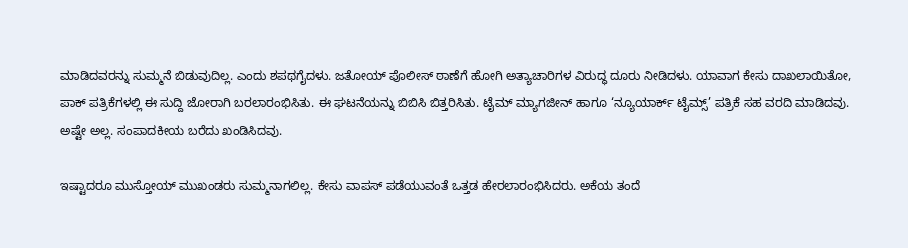ಮಾಡಿದವರನ್ನು ಸುಮ್ಮನೆ ಬಿಡುವುದಿಲ್ಲ. ಎಂದು ಶಪಥಗೈದಳು. ಜತೋಯ್‌ ಪೊಲೀಸ್‌ ಠಾಣೆಗೆ ಹೋಗಿ ಅತ್ಯಾಚಾರಿಗಳ ವಿರುದ್ಧ ದೂರು ನೀಡಿದಳು. ಯಾವಾಗ ಕೇಸು ದಾಖಲಾಯಿತೋ, ಪಾಕ್‌ ಪತ್ರಿಕೆಗಳಲ್ಲಿ ಈ ಸುದ್ದಿ ಜೋರಾಗಿ ಬರಲಾರಂಭಿಸಿತು. ಈ ಘಟನೆಯನ್ನು ಬಿಬಿಸಿ ಬಿತ್ತರಿಸಿತು. ಟೈಮ್‌ ಮ್ಯಾಗಜೀನ್‌ ಹಾಗೂ ‘ನ್ಯೂಯಾರ್ಕ್‌ ಟೈಮ್ಸ್‌’ ಪತ್ರಿಕೆ ಸಹ ವರದಿ ಮಾಡಿದವು. ಅಷ್ಟೇ ಅಲ್ಲ. ಸಂಪಾದಕೀಯ ಬರೆದು ಖಂಡಿಸಿದವು.

ಇಷ್ಟಾದರೂ ಮುಸ್ತೋಯ್‌ ಮುಖಂಡರು ಸುಮ್ಮನಾಗಲಿಲ್ಲ. ಕೇಸು ವಾಪಸ್‌ ಪಡೆಯುವಂತೆ ಒತ್ತಡ ಹೇರಲಾರಂಭಿಸಿದರು. ಅಕೆಯ ತಂದೆ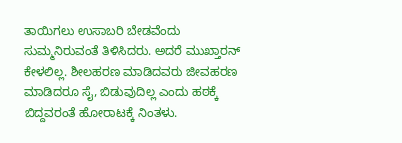ತಾಯಿಗಲು ಉಸಾಬರಿ ಬೇಡವೆಂದು ಸುಮ್ಮನಿರುವಂತೆ ತಿಳಿಸಿದರು. ಅದರೆ ಮುಖ್ತಾರನ್‌ ಕೇಳಲಿಲ್ಲ. ಶೀಲಹರಣ ಮಾಡಿದವರು ಜೀವಹರಣ ಮಾಡಿದರೂ ಸೈ, ಬಿಡುವುದಿಲ್ಲ ಎಂದು ಹಠಕ್ಕೆ ಬಿದ್ದವರಂತೆ ಹೋರಾಟಕ್ಕೆ ನಿಂತಳು.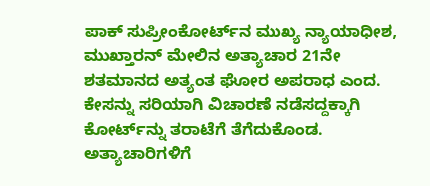ಪಾಕ್‌ ಸುಪ್ರೀಂಕೋರ್ಟ್‌ನ ಮುಖ್ಯ ನ್ಯಾಯಾಧೀಶ, ಮುಖ್ತಾರನ್‌ ಮೇಲಿನ ಅತ್ಯಾಚಾರ 21ನೇ ಶತಮಾನದ ಅತ್ಯಂತ ಘೋರ ಅಪರಾಧ ಎಂದ. ಕೇಸನ್ನು ಸರಿಯಾಗಿ ವಿಚಾರಣೆ ನಡೆಸದ್ದಕ್ಕಾಗಿ ಕೋರ್ಟ್‌ನ್ನು ತರಾಟೆಗೆ ತೆಗೆದುಕೊಂಡ. ಅತ್ಯಾಚಾರಿಗಳಿಗೆ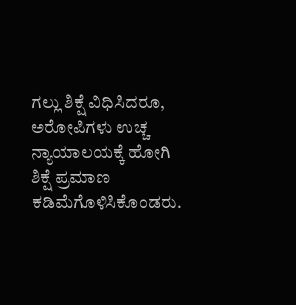ಗಲ್ಲು ಶಿಕ್ಷೆ ವಿಧಿಸಿದರೂ, ಅರೋಪಿಗಳು ಉಚ್ಚ ನ್ಯಾಯಾಲಯಕ್ಕೆ ಹೋಗಿ ಶಿಕ್ಷೆ ಪ್ರಮಾಣ ಕಡಿಮೆಗೊಳಿಸಿಕೊಂಡರು.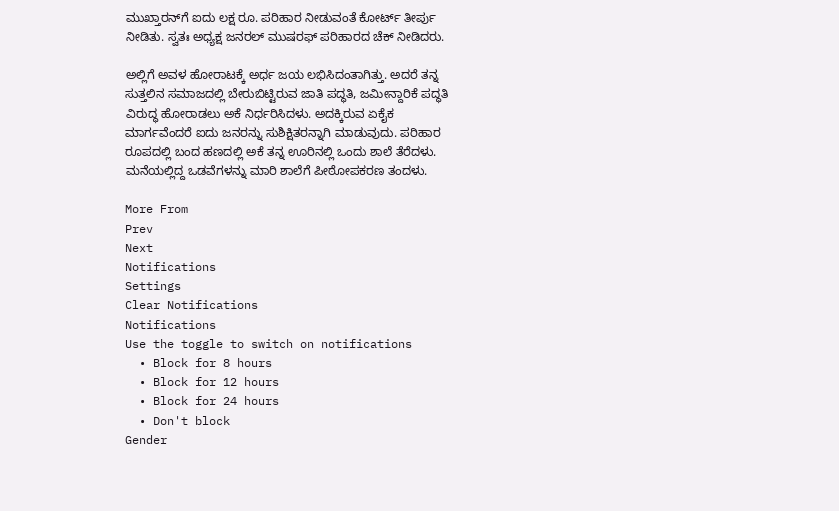ಮುಖ್ತಾರನ್‌ಗೆ ಐದು ಲಕ್ಷ ರೂ. ಪರಿಹಾರ ನೀಡುವಂತೆ ಕೋರ್ಟ್‌ ತೀರ್ಪು ನೀಡಿತು. ಸ್ವತಃ ಅಧ್ಯಕ್ಷ ಜನರಲ್‌ ಮುಷರಫ್‌ ಪರಿಹಾರದ ಚೆಕ್‌ ನೀಡಿದರು.

ಅಲ್ಲಿಗೆ ಅವಳ ಹೋರಾಟಕ್ಕೆ ಅರ್ಧ ಜಯ ಲಭಿಸಿದಂತಾಗಿತ್ತು. ಅದರೆ ತನ್ನ ಸುತ್ತಲಿನ ಸಮಾಜದಲ್ಲಿ ಬೇರುಬಿಟ್ಟಿರುವ ಜಾತಿ ಪದ್ಧತಿ, ಜಮೀನ್ದಾರಿಕೆ ಪದ್ಧತಿ ವಿರುದ್ಧ ಹೋರಾಡಲು ಅಕೆ ನಿರ್ಧರಿಸಿದಳು. ಅದಕ್ಕಿರುವ ಏಕೈಕ ಮಾರ್ಗವೆಂದರೆ ಐದು ಜನರನ್ನು ಸುಶಿಕ್ಷಿತರನ್ನಾಗಿ ಮಾಡುವುದು. ಪರಿಹಾರ ರೂಪದಲ್ಲಿ ಬಂದ ಹಣದಲ್ಲಿ ಅಕೆ ತನ್ನ ಊರಿನಲ್ಲಿ ಒಂದು ಶಾಲೆ ತೆರೆದಳು. ಮನೆಯಲ್ಲಿದ್ದ ಒಡವೆಗಳನ್ನು ಮಾರಿ ಶಾಲೆಗೆ ಪೀಠೋಪಕರಣ ತಂದಳು.

More From
Prev
Next
Notifications
Settings
Clear Notifications
Notifications
Use the toggle to switch on notifications
  • Block for 8 hours
  • Block for 12 hours
  • Block for 24 hours
  • Don't block
Gender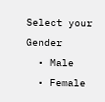Select your Gender
  • Male
  • Female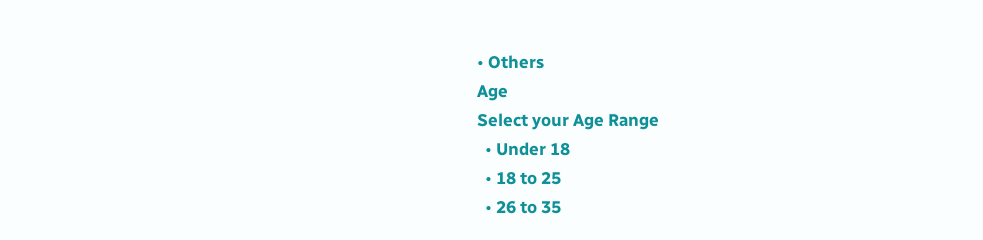• Others
Age
Select your Age Range
  • Under 18
  • 18 to 25
  • 26 to 35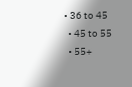• 36 to 45
  • 45 to 55
  • 55+